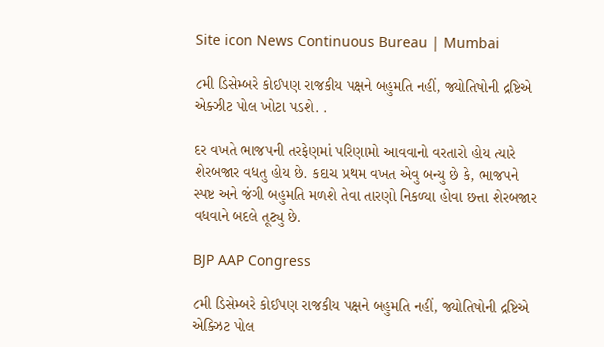Site icon News Continuous Bureau | Mumbai

૮મી ડિસેમ્બરે કોઈપણ રાજકીય પક્ષને બહુમતિ નહીં, જ્યોતિષોની દ્રષ્ટિએ એક્ઝીટ પોલ ખોટા પડશે. .

દર વખતે ભાજપની તરફેણમાં પરિણામો આવવાનો વરતારો હોય ત્યારે શેરબજાર વધતુ હોય છે. કદાચ પ્રથમ વખત એવુ બન્યુ છે કે, ભાજપને સ્પષ્ટ અને જંગી બહુમતિ મળશે તેવા તારણો નિકળ્યા હોવા છત્તા શેરબજાર વધવાને બદલે તૂટ્યુ છે.

BJP AAP Congress

૮મી ડિસેમ્બરે કોઈપણ રાજકીય પક્ષને બહુમતિ નહીં, જ્યોતિષોની દ્રષ્ટિએ એક્ઝિટ પોલ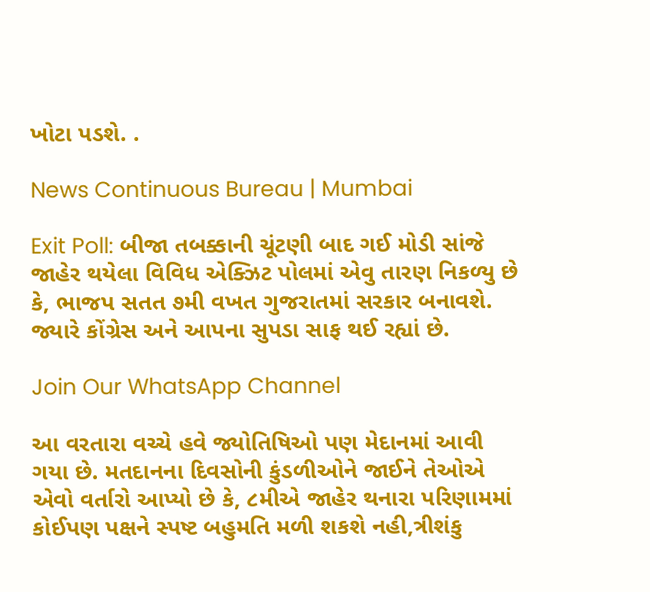ખોટા પડશે. .

News Continuous Bureau | Mumbai

Exit Poll: બીજા તબક્કાની ચૂંટણી બાદ ગઈ મોડી સાંજે જાહેર થયેલા વિવિધ એક્ઝિટ પોલમાં એવુ તારણ નિકળ્યુ છે કે, ભાજપ સતત ૭મી વખત ગુજરાતમાં સરકાર બનાવશે. જ્યારે કોંગ્રેસ અને આપના સુપડા સાફ થઈ રહ્યાં છે.

Join Our WhatsApp Channel

આ વરતારા વચ્ચે હવે જ્યોતિષિઓ પણ મેદાનમાં આવી ગયા છે. મતદાનના દિવસોની કુંડળીઓને જાઈને તેઓએ એવો વર્તારો આપ્યો છે કે, ૮મીએ જાહેર થનારા પરિણામમાં કોઈપણ પક્ષને સ્પષ્ટ બહુમતિ મળી શકશે નહી,ત્રીશંકુ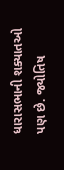ધારાસભાની શક્યાતઓ પણ છે. જ્યોતિષ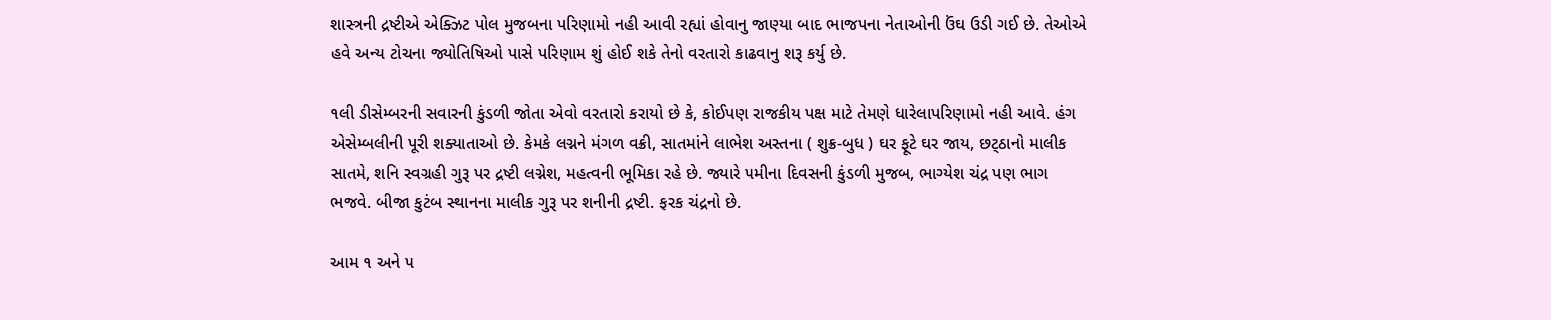શાસ્ત્રની દ્રષ્ટીએ એક્ઝિટ પોલ મુજબના પરિણામો નહી આવી રહ્યાં હોવાનુ જાણ્યા બાદ ભાજપના નેતાઓની ઉંઘ ઉડી ગઈ છે. તેઓએ હવે અન્ય ટોચના જ્યોતિષિઓ પાસે પરિણામ શું હોઈ શકે તેનો વરતારો કાઢવાનુ શરૂ કર્યુ છે.

૧લી ડીસેમ્બરની સવારની કુંડળી જોતા એવો વરતારો કરાયો છે કે, કોઈપણ રાજકીય પક્ષ માટે તેમણે ધારેલાપરિણામો નહી આવે. હંગ એસેમ્બલીની પૂરી શક્યાતાઓ છે. કેમકે લગ્નને મંગળ વક્રી, સાતમાંને લાભેશ અસ્તના ( શુક્ર-બુધ ) ઘર ફૂટે ઘર જાય, છટ્‌ઠાનો માલીક સાતમે, શનિ સ્વગ્રહી ગુરૂ પર દ્રષ્ટી લગ્નેશ, મહત્વની ભૂમિકા રહે છે. જ્યારે ૫મીના દિવસની કુંડળી મુજબ, ભાગ્યેશ ચંદ્ર પણ ભાગ ભજવે. બીજા કુટંબ સ્થાનના માલીક ગુરૂ પર શનીની દ્રષ્ટી. ફરક ચંદ્રનો છે.

આમ ૧ અને ૫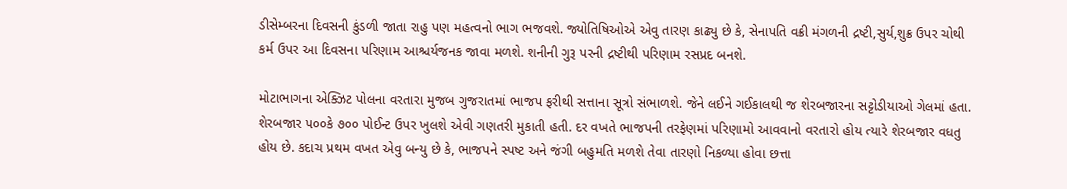ડીસેમ્બરના દિવસની કુંડળી જાતા રાહુ પણ મહત્વનો ભાગ ભજવશે. જ્યોતિષિઓએ એવુ તારણ કાઢ્યુ છે કે, સેનાપતિ વક્રી મંગળની દ્રષ્ટી,સુર્ય,શુક્ર ઉપર ચોથી કર્મ ઉપર આ દિવસના પરિણામ આશ્ચર્યજનક જાવા મળશે. શનીની ગુરૂ પરની દ્રષ્ટીથી પરિણામ રસપ્રદ બનશે.

મોટાભાગના એક્ઝિટ પોલના વરતારા મુજબ ગુજરાતમાં ભાજપ ફરીથી સત્તાના સૂત્રો સંભાળશે. જેને લઈને ગઈકાલથી જ શેરબજારના સટ્ટોડીયાઓ ગેલમાં હતા. શેરબજાર ૫૦૦કે ૭૦૦ પોઈન્ટ ઉપર ખુલશે એવી ગણતરી મુકાતી હતી. દર વખતે ભાજપની તરફેણમાં પરિણામો આવવાનો વરતારો હોય ત્યારે શેરબજાર વધતુ હોય છે. કદાચ પ્રથમ વખત એવુ બન્યુ છે કે, ભાજપને સ્પષ્ટ અને જંગી બહુમતિ મળશે તેવા તારણો નિકળ્યા હોવા છત્તા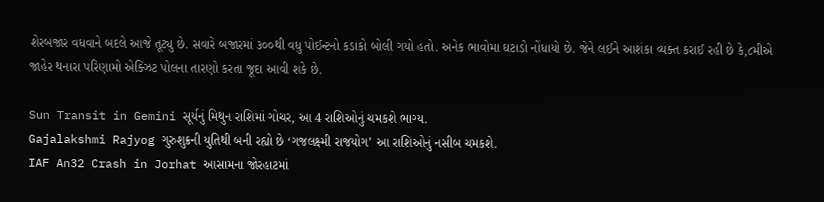શેરબજાર વધવાને બદલે આજે તૂટ્યુ છે. સવારે બજારમાં ૩૦૦થી વધુ પોઈન્ટનો કડાકો બોલી ગયો હતો. અનેક ભાવોમા ઘટાડો નોંધાયો છે. જેને લઈને આશંકા વ્યક્ત કરાઈ રહી છે કે,૮મીએ જાહેર થનારા પરિણામો એક્ઝિટ પોલના તારણો કરતા જૂદા આવી શકે છે.

Sun Transit in Gemini સૂર્યનું મિથુન રાશિમાં ગોચર, આ 4 રાશિઓનું ચમકશે ભાગ્ય.
Gajalakshmi Rajyog ગુરુશુક્રની યુતિથી બની રહ્યો છે ‘ગજલક્ષ્મી રાજયોગ’ આ રાશિઓનું નસીબ ચમકશે.
IAF An32 Crash in Jorhat આસામના જોરહાટમાં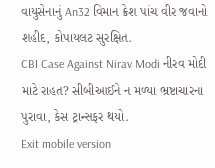વાયુસેનાનું An32 વિમાન ક્રેશ પાંચ વીર જવાનો શહીદ, કોપાયલટ સુરક્ષિત.
CBI Case Against Nirav Modi નીરવ મોદી માટે રાહત? સીબીઆઈને ન મળ્યા ભ્રષ્ટાચારના પુરાવા, કેસ ટ્રાન્સફર થયો.
Exit mobile version